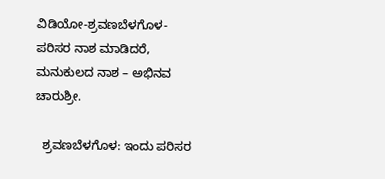ವಿಡಿಯೋ-ಶ್ರವಣಬೆಳಗೊಳ-ಪರಿಸರ ನಾಶ ಮಾಡಿದರೆ, ಮನುಕುಲದ ನಾಶ – ಅಭಿನವ ಚಾರುಶ್ರೀ.

  ಶ್ರವಣಬೆಳಗೊಳ: ಇಂದು ಪರಿಸರ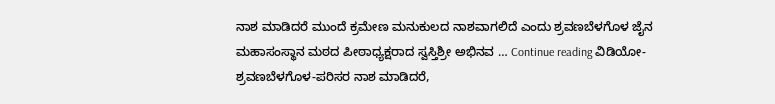ನಾಶ ಮಾಡಿದರೆ ಮುಂದೆ ಕ್ರಮೇಣ ಮನುಕುಲದ ನಾಶವಾಗಲಿದೆ ಎಂದು ಶ್ರವಣಬೆಳಗೊಳ ಜೈನ ಮಹಾಸಂಸ್ಥಾನ ಮಠದ ಪೀಠಾಧ್ಯಕ್ಷರಾದ ಸ್ವಸ್ತಿಶ್ರೀ ಅಭಿನವ … Continue reading ವಿಡಿಯೋ-ಶ್ರವಣಬೆಳಗೊಳ-ಪರಿಸರ ನಾಶ ಮಾಡಿದರೆ,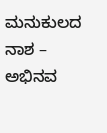ಮನುಕುಲದ ನಾಶ – ಅಭಿನವ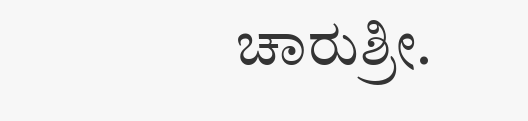ಚಾರುಶ್ರೀ.